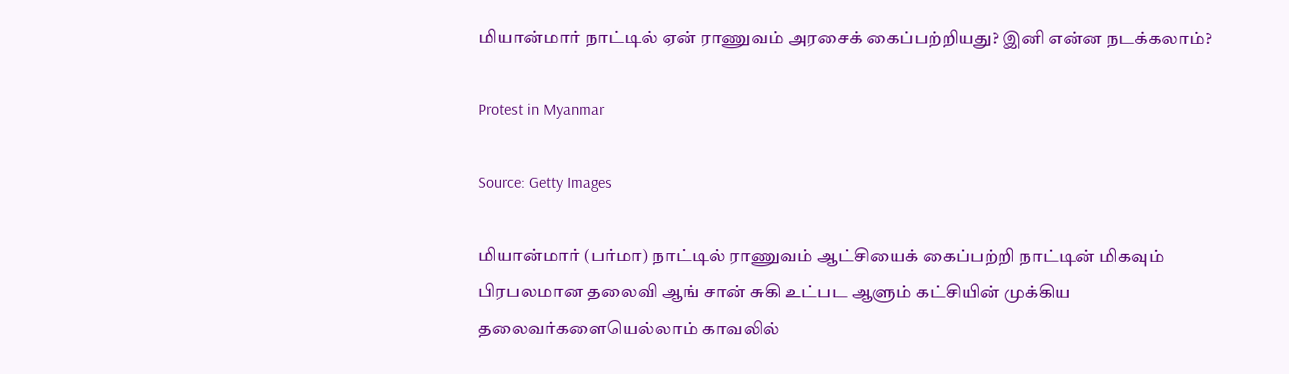மியான்மார் நாட்டில் ஏன் ராணுவம் அரசைக் கைப்பற்றியது? இனி என்ன நடக்கலாம்?

Protest in Myanmar

Source: Getty Images

மியான்மார் (பர்மா) நாட்டில் ராணுவம் ஆட்சியைக் கைப்பற்றி நாட்டின் மிகவும் பிரபலமான தலைவி ஆங் சான் சுகி உட்பட ஆளும் கட்சியின் முக்கிய தலைவர்களையெல்லாம் காவலில்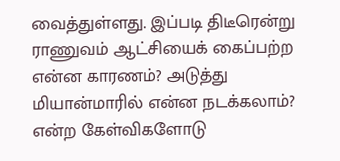வைத்துள்ளது. இப்படி திடீரென்று ராணுவம் ஆட்சியைக் கைப்பற்ற என்ன காரணம்? அடுத்து மியான்மாரில் என்ன நடக்கலாம்? என்ற கேள்விகளோடு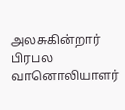அலசுகின்றார் பிரபல வானொலியாளர்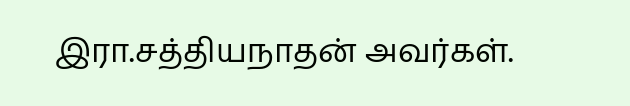இரா.சத்தியநாதன் அவர்கள்.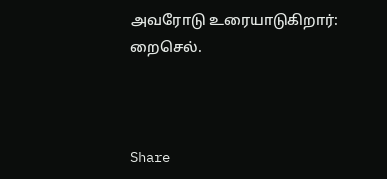அவரோடு உரையாடுகிறார்: றைசெல்.



Share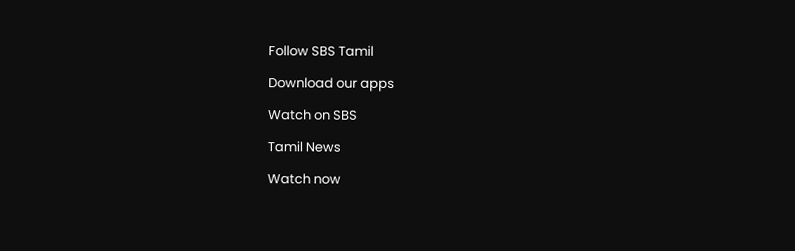Follow SBS Tamil

Download our apps

Watch on SBS

Tamil News

Watch now